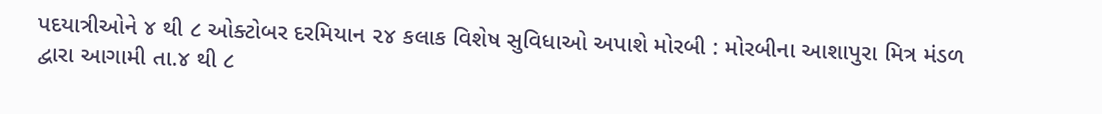પદયાત્રીઓને ૪ થી ૮ ઓક્ટોબર દરમિયાન ૨૪ કલાક વિશેષ સુવિધાઓ અપાશે મોરબી : મોરબીના આશાપુરા મિત્ર મંડળ દ્વારા આગામી તા.૪ થી ૮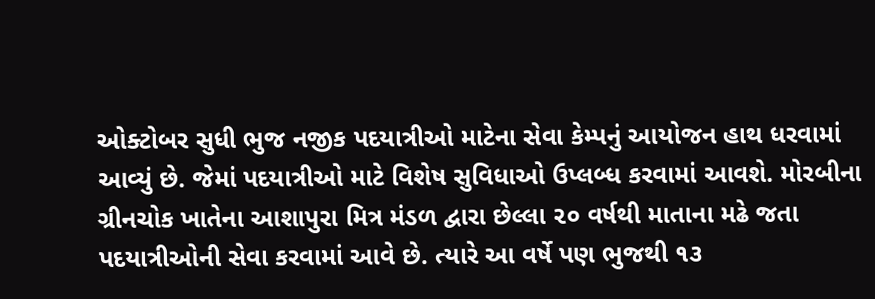ઓક્ટોબર સુધી ભુજ નજીક પદયાત્રીઓ માટેના સેવા કેમ્પનું આયોજન હાથ ધરવામાં આવ્યું છે. જેમાં પદયાત્રીઓ માટે વિશેષ સુવિધાઓ ઉપ્લબ્ધ કરવામાં આવશે. મોરબીના ગ્રીનચોક ખાતેના આશાપુરા મિત્ર મંડળ દ્વારા છેલ્લા ૨૦ વર્ષથી માતાના મઢે જતા પદયાત્રીઓની સેવા કરવામાં આવે છે. ત્યારે આ વર્ષે પણ ભુજથી ૧૩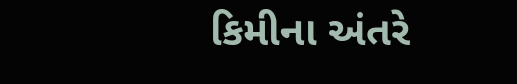કિમીના અંતરે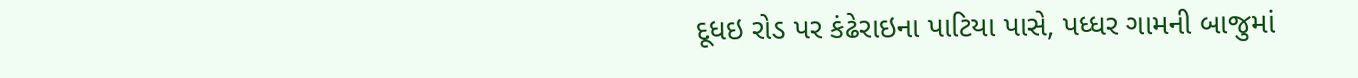દૂધઇ રોડ પર કંઢેરાઇના પાટિયા પાસે, પધ્ધર ગામની બાજુમાં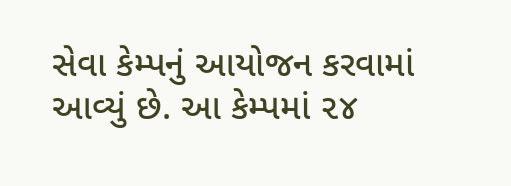સેવા કેમ્પનું આયોજન કરવામાં આવ્યું છે. આ કેમ્પમાં ૨૪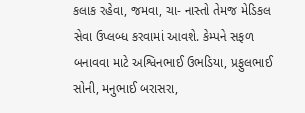કલાક રહેવા, જમવા, ચા- નાસ્તો તેમજ મેડિકલ સેવા ઉપ્લબ્ધ કરવામાં આવશે. કેમ્પને સફળ બનાવવા માટે અશ્વિનભાઈ ઉભડિયા, પ્રફુલભાઈ સોની, મનુભાઈ બરાસરા,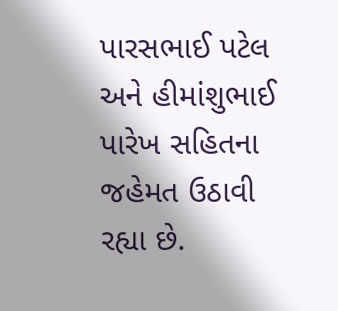પારસભાઈ પટેલ અને હીમાંશુભાઈ પારેખ સહિતના જહેમત ઉઠાવી રહ્યા છે.